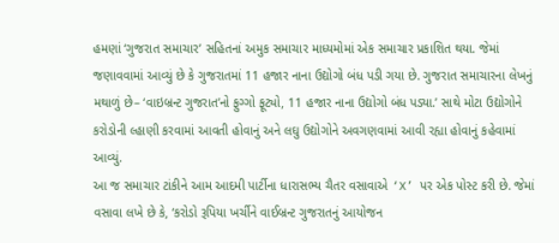હમણાં ‘ગુજરાત સમાચાર’ સહિતનાં અમુક સમાચાર માધ્યમોમાં એક સમાચાર પ્રકાશિત થયા. જેમાં જણાવવામાં આવ્યું છે કે ગુજરાતમાં 11 હજાર નાના ઉદ્યોગો બંધ પડી ગયા છે. ગુજરાત સમાચારના લેખનું મથાળું છે– ‘વાઇબ્રન્ટ ગુજરાત’નો ફુગ્ગો ફૂટ્યો, 11 હજાર નાના ઉદ્યોગો બંધ પડ્યા.’ સાથે મોટા ઉદ્યોગોને કરોડોની લ્હાણી કરવામાં આવતી હોવાનું અને લઘુ ઉદ્યોગોને અવગણવામાં આવી રહ્યા હોવાનું કહેવામાં આવ્યું.
આ જ સમાચાર ટાંકીને આમ આદમી પાર્ટીના ધારાસભ્ય ચૈતર વસાવાએ ‘X’ પર એક પોસ્ટ કરી છે. જેમાં વસાવા લખે છે કે, ‘કરોડો રૂપિયા ખર્ચીને વાઈબ્રન્ટ ગુજરાતનું આયોજન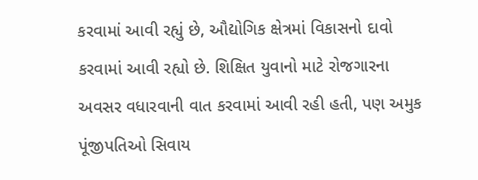કરવામાં આવી રહ્યું છે, ઔદ્યોગિક ક્ષેત્રમાં વિકાસનો દાવો કરવામાં આવી રહ્યો છે. શિક્ષિત યુવાનો માટે રોજગારના અવસર વધારવાની વાત કરવામાં આવી રહી હતી, પણ અમુક પૂંજીપતિઓ સિવાય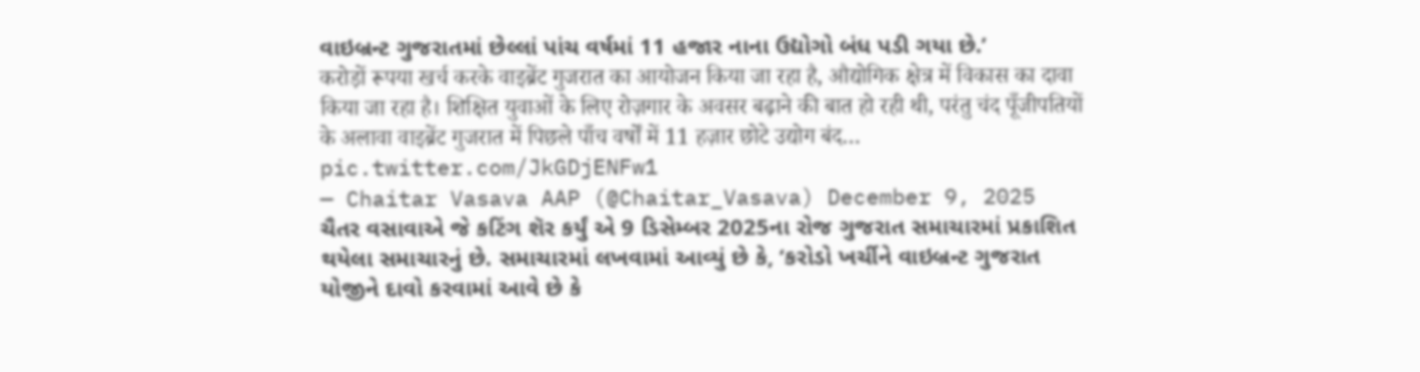વાઇબ્રન્ટ ગુજરાતમાં છેલ્લાં પાંચ વર્ષમાં 11 હજાર નાના ઉદ્યોગો બંધ પડી ગયા છે.’
करोड़ों रूपया खर्च करके वाइब्रेंट गुजरात का आयोजन किया जा रहा है, औद्योगिक क्षेत्र में विकास का दावा किया जा रहा है। शिक्षित युवाओं के लिए रोज़गार के अवसर बढ़ाने की बात हो रही थी, परंतु चंद पूँजीपतियों के अलावा वाइब्रेंट गुजरात में पिछले पाँच वर्षों में 11 हज़ार छोटे उद्योग बंद… pic.twitter.com/JkGDjENFw1
— Chaitar Vasava AAP (@Chaitar_Vasava) December 9, 2025
ચૈતર વસાવાએ જે કટિંગ શૅર કર્યું એ 9 ડિસેમ્બર 2025ના રોજ ગુજરાત સમાચારમાં પ્રકાશિત થયેલા સમાચારનું છે. સમાચારમાં લખવામાં આવ્યું છે કે, ‘કરોડો ખર્ચીને વાઇબ્રન્ટ ગુજરાત યોજીને દાવો કરવામાં આવે છે કે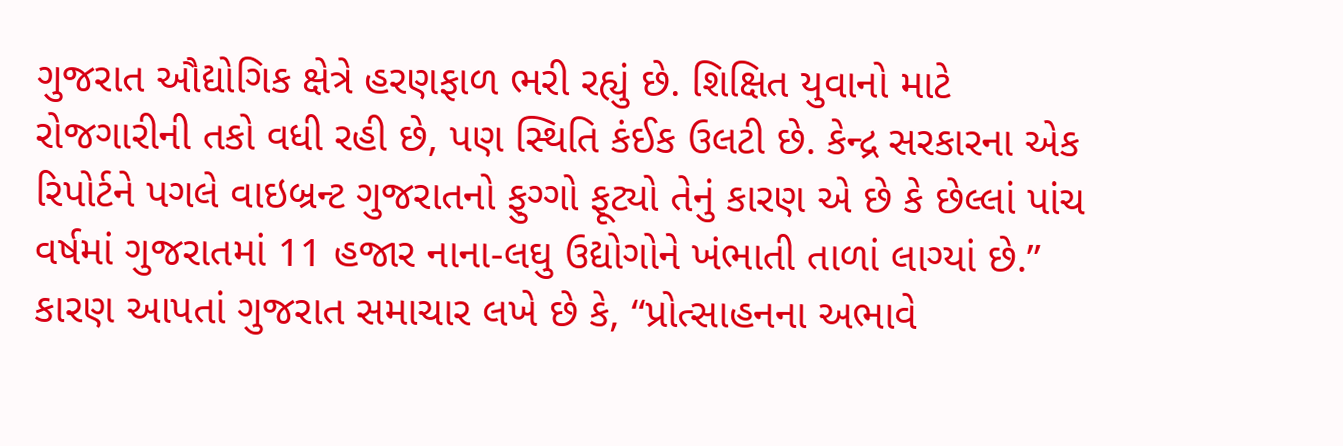ગુજરાત ઔદ્યોગિક ક્ષેત્રે હરણફાળ ભરી રહ્યું છે. શિક્ષિત યુવાનો માટે રોજગારીની તકો વધી રહી છે, પણ સ્થિતિ કંઈક ઉલટી છે. કેન્દ્ર સરકારના એક રિપોર્ટને પગલે વાઇબ્રન્ટ ગુજરાતનો ફુગ્ગો ફૂટ્યો તેનું કારણ એ છે કે છેલ્લાં પાંચ વર્ષમાં ગુજરાતમાં 11 હજાર નાના-લઘુ ઉદ્યોગોને ખંભાતી તાળાં લાગ્યાં છે.”
કારણ આપતાં ગુજરાત સમાચાર લખે છે કે, “પ્રોત્સાહનના અભાવે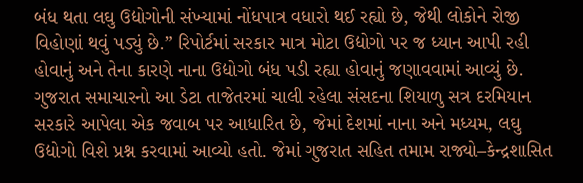બંધ થતા લઘુ ઉદ્યોગોની સંખ્યામાં નોંધપાત્ર વધારો થઈ રહ્યો છે, જેથી લોકોને રોજી વિહોણાં થવું પડ્યું છે.” રિપોર્ટમાં સરકાર માત્ર મોટા ઉદ્યોગો પર જ ધ્યાન આપી રહી હોવાનું અને તેના કારણે નાના ઉદ્યોગો બંધ પડી રહ્યા હોવાનું જણાવવામાં આવ્યું છે.
ગુજરાત સમાચારનો આ ડેટા તાજેતરમાં ચાલી રહેલા સંસદના શિયાળુ સત્ર દરમિયાન સરકારે આપેલા એક જવાબ પર આધારિત છે, જેમાં દેશમાં નાના અને મધ્યમ, લઘુ ઉદ્યોગો વિશે પ્રશ્ન કરવામાં આવ્યો હતો. જેમાં ગુજરાત સહિત તમામ રાજ્યો–કેન્દ્રશાસિત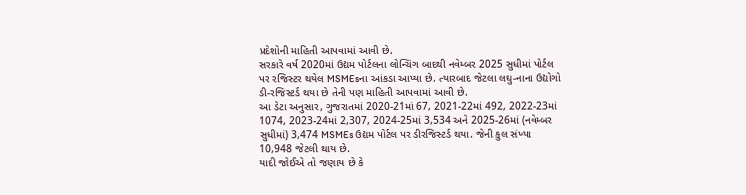પ્રદેશોની માહિતી આપવામાં આવી છે.
સરકારે વર્ષ 2020માં ઉદ્યમ પોર્ટલના લોન્ચિંગ બાદથી નવેમ્બર 2025 સુધીમાં પોર્ટલ પર રજિસ્ટર થયેલ MSMEsના આંકડા આપ્યા છે. ત્યારબાદ જેટલા લઘુ-નાના ઉદ્યોગો ડી-રજિસ્ટર્ડ થયા છે તેની પણ માહિતી આપવામાં આવી છે.
આ ડેટા અનુસાર, ગુજરાતમાં 2020-21માં 67, 2021-22માં 492, 2022-23માં 1074, 2023-24માં 2,307, 2024-25માં 3,534 અને 2025-26માં (નવેમ્બર સુધીમાં) 3,474 MSMEs ઉદ્યમ પોર્ટલ પર ડીરજિસ્ટર્ડ થયા. જેની કુલ સંખ્યા 10,948 જેટલી થાય છે.
યાદી જોઈએ તો જણાય છે કે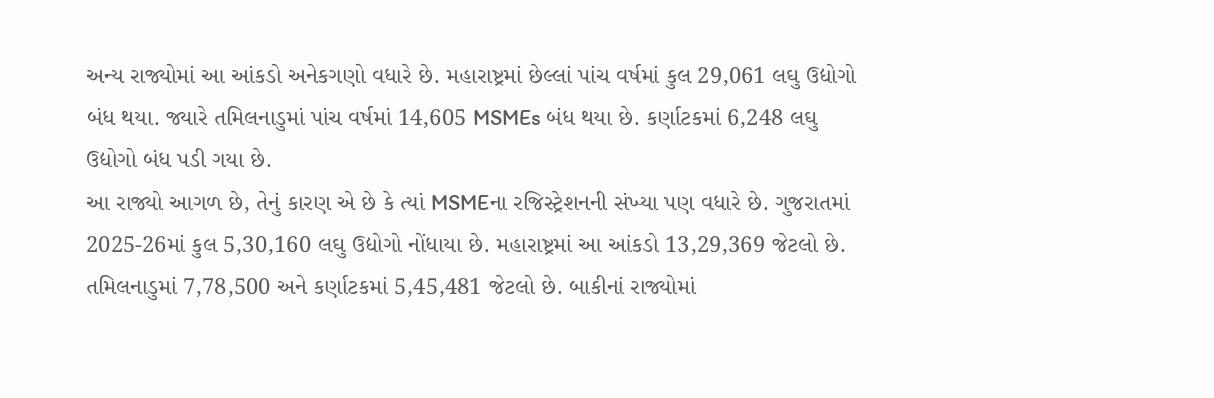અન્ય રાજ્યોમાં આ આંકડો અનેકગણો વધારે છે. મહારાષ્ટ્રમાં છેલ્લાં પાંચ વર્ષમાં કુલ 29,061 લઘુ ઉદ્યોગો બંધ થયા. જ્યારે તમિલનાડુમાં પાંચ વર્ષમાં 14,605 MSMEs બંધ થયા છે. કર્ણાટકમાં 6,248 લઘુ ઉદ્યોગો બંધ પડી ગયા છે.
આ રાજ્યો આગળ છે, તેનું કારણ એ છે કે ત્યાં MSMEના રજિસ્ટ્રેશનની સંખ્યા પણ વધારે છે. ગુજરાતમાં 2025-26માં કુલ 5,30,160 લઘુ ઉદ્યોગો નોંધાયા છે. મહારાષ્ટ્રમાં આ આંકડો 13,29,369 જેટલો છે. તમિલનાડુમાં 7,78,500 અને કર્ણાટકમાં 5,45,481 જેટલો છે. બાકીનાં રાજ્યોમાં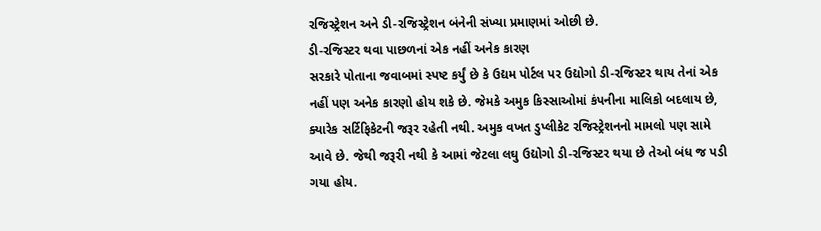રજિસ્ટ્રેશન અને ડી-રજિસ્ટ્રેશન બંનેની સંખ્યા પ્રમાણમાં ઓછી છે.
ડી-રજિસ્ટર થવા પાછળનાં એક નહીં અનેક કારણ
સરકારે પોતાના જવાબમાં સ્પષ્ટ કર્યું છે કે ઉદ્યમ પોર્ટલ પર ઉદ્યોગો ડી-રજિસ્ટર થાય તેનાં એક નહીં પણ અનેક કારણો હોય શકે છે. જેમકે અમુક કિસ્સાઓમાં કંપનીના માલિકો બદલાય છે, ક્યારેક સર્ટિફિકેટની જરૂર રહેતી નથી. અમુક વખત ડુપ્લીકેટ રજિસ્ટ્રેશનનો મામલો પણ સામે આવે છે. જેથી જરૂરી નથી કે આમાં જેટલા લઘુ ઉદ્યોગો ડી-રજિસ્ટર થયા છે તેઓ બંધ જ પડી ગયા હોય.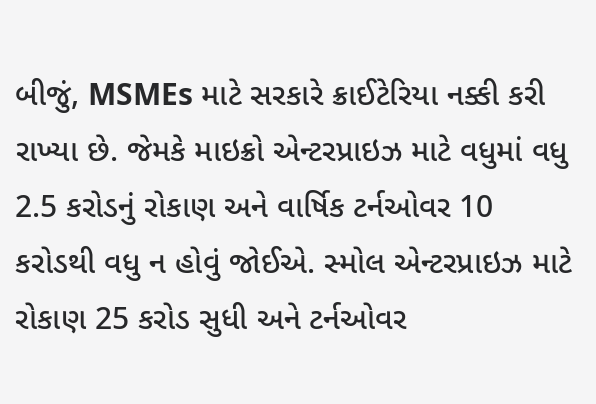બીજું, MSMEs માટે સરકારે ક્રાઈટેરિયા નક્કી કરી રાખ્યા છે. જેમકે માઇક્રો એન્ટરપ્રાઇઝ માટે વધુમાં વધુ 2.5 કરોડનું રોકાણ અને વાર્ષિક ટર્નઓવર 10 કરોડથી વધુ ન હોવું જોઈએ. સ્મોલ એન્ટરપ્રાઇઝ માટે રોકાણ 25 કરોડ સુધી અને ટર્નઓવર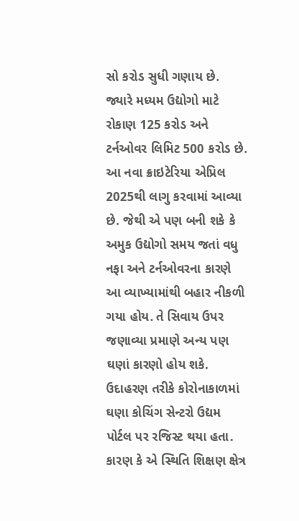સો કરોડ સુધી ગણાય છે. જ્યારે મધ્યમ ઉદ્યોગો માટે રોકાણ 125 કરોડ અને ટર્નઓવર લિમિટ 500 કરોડ છે.
આ નવા ક્રાઇટેરિયા એપ્રિલ 2025થી લાગુ કરવામાં આવ્યા છે. જેથી એ પણ બની શકે કે અમુક ઉદ્યોગો સમય જતાં વધુ નફા અને ટર્નઓવરના કારણે આ વ્યાખ્યામાંથી બહાર નીકળી ગયા હોય. તે સિવાય ઉપર જણાવ્યા પ્રમાણે અન્ય પણ ઘણાં કારણો હોય શકે. ઉદાહરણ તરીકે કોરોનાકાળમાં ઘણા કોચિંગ સેન્ટરો ઉદ્યમ પોર્ટલ પર રજિસ્ટ થયા હતા. કારણ કે એ સ્થિતિ શિક્ષણ ક્ષેત્ર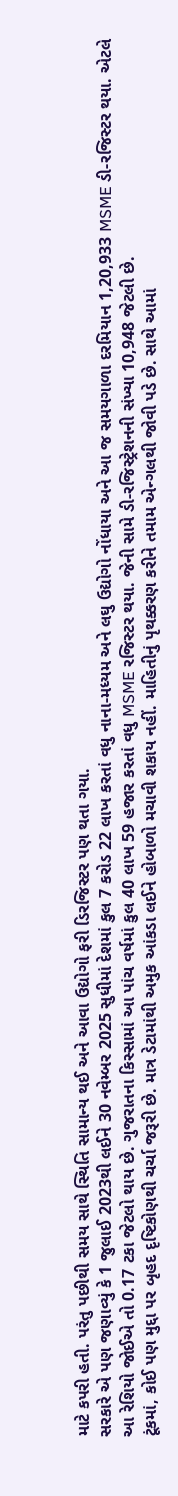માટે કપરી હતી. પરંતુ પછીથી સમય સાથે સ્થિતિ સામાન્ય થઈ અને આવા ઉદ્યોગો ફરી ડિરજિસ્ટર પણ થતા ગયા.
સરકારે એ પણ જણાવ્યું કે 1 જુલાઈ 2023થી લઈને 30 નવેમ્બર 2025 સુધીમાં દેશમાં કુલ 7 કરોડ 22 લાખ કરતાં વધુ નાના-મધ્યમ અને લઘુ ઉદ્યોગો નોંધાયા અને આ જ સમયગાળા દરમિયાન 1,20,933 MSME ડી-રજિસ્ટર થયા. એટલે આ રેશિયો જોઈએ તો 0.17 ટકા જેટલો થાય છે. ગુજરાતના કિસ્સામાં આ પાંચ વર્ષમાં કુલ 40 લાખ 59 હજાર કરતાં વધુ MSME રજિસ્ટર થયા. જેની સામે ડી-રજિસ્ટ્રેશનની સંખ્યા 10,948 જેટલી છે.
ટૂંકમાં, કોઈ પણ મુદ્દા પર બૃહદ દૃષ્ટિકોણથી ચર્ચા જરૂરી છે. માત્ર ડેટામાંથી અમુક આંકડા લઈને હોબાળો મચાવી શકાય નહીં. માહિતીનું પૃથક્કરણ કરીને તમામ એન્ગલથી જોવી પડે છે. સાથે આમાં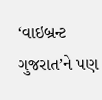‘વાઇબ્રન્ટ ગુજરાત’ને પણ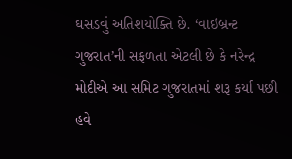ઘસડવું અતિશયોક્તિ છે. ‘વાઇબ્રન્ટ ગુજરાત’ની સફળતા એટલી છે કે નરેન્દ્ર મોદીએ આ સમિટ ગુજરાતમાં શરૂ કર્યા પછી હવે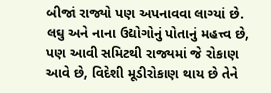બીજાં રાજ્યો પણ અપનાવવા લાગ્યાં છે. લઘુ અને નાના ઉદ્યોગોનું પોતાનું મહત્ત્વ છે, પણ આવી સમિટથી રાજ્યમાં જે રોકાણ આવે છે, વિદેશી મૂડીરોકાણ થાય છે તેને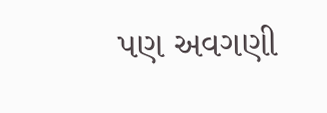પણ અવગણી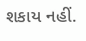શકાય નહીં.